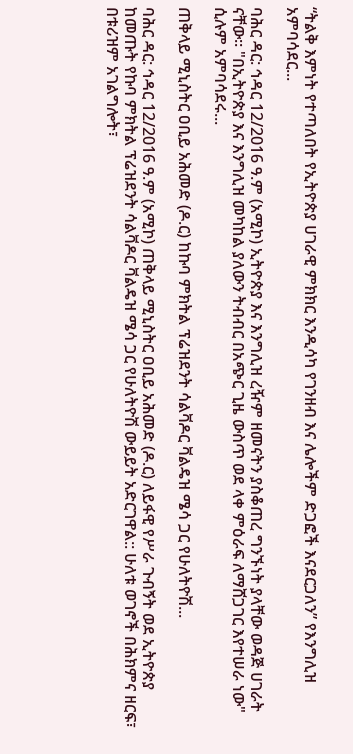“ትልቅ እምነት የተጣለበት የኢትዮጵያ ሀገራዊ ምክክር እንዲሳካ የገንዘብ እና ሌሎችም ድጋፎች እናደርጋለን” የእንግሊዝ አምባሳደር...

ባሕር ዳር: ኅዳር 12/2016 ዓ.ም (አሚኮ) ኢትዮጵያ እና እንግሊዝ ረዥም ዘመናትን ያስቆጠረ ግንኙነት ያላቸው ወዳጅ ሀገራት ናቸው። "በኢትዮጵያ እና እንግሊዝ መካከል ያለውን ትብብር በአጭር ጊዜ ውስጥ ወደ ላቀ ምዕራፍ ለማሸጋገር እየተሠራ ነው" ሲሉም አምባሳደሩ...

ጠቅላይ ሚኒስትር ዐቢይ አሕመድ (ዶ.ር) ከኩባ ምክትል ፕሬዝደንት ሳልቫዶር ቫልዴዝ ሜሳ ጋር የሁለትዮሽ...

ባሕር ዳር: ኅዳር 12/2016 ዓ.ም (አሚኮ) ጠቅላይ ሚኒስትር ዐቢይ አሕመድ (ዶ.ር) ለይፋዊ የሥራ ጉብኝት ወደ ኢትዮጵያ ከመጡት የኩባ ምክትል ፕሬዝደንት ሳልቫዶር ቫልዴዝ ሜሳ ጋር የሁለትዮሽ ውይይት አድርገዋል:: ሁለቱ ወገኖች በሕክምና ዘርፍ፣ በቱሪዝም አገልግሎት፣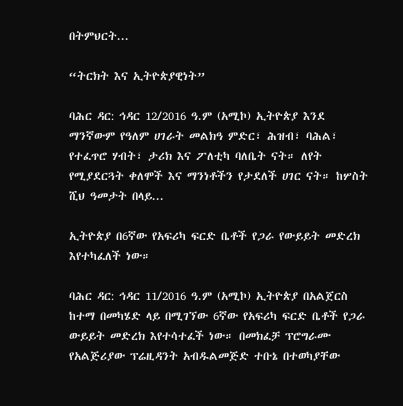በትምህርት...

“ትርክት እና ኢትዮጵያዊነት”

ባሕር ዳር: ኅዳር 12/2016 ዓ.ም (አሚኮ) ኢትዮጵያ እንደ ማንኛውም የዓለም ሀገራት መልክዓ ምድር፣ ሕዝብ፣ ባሕል፣ የተፈጥሮ ሃብት፣ ታሪክ እና ፖለቲካ ባለቤት ናት። ለየት የሚያደርጓት ቀለሞች እና ማንነቶችን የታደለች ሀገር ናት። ከሦስት ሺህ ዓመታት በላይ...

ኢትዮጵያ በ6ኛው የአፍሪካ ፍርድ ቤቶች የጋራ የውይይት መድረክ እየተካፈለች ነው።

ባሕር ዳር: ኅዳር 11/2016 ዓ.ም (አሚኮ) ኢትዮጵያ በአልጀርስ ከተማ በመካሄድ ላይ በሚገኘው 6ኛው የአፍሪካ ፍርድ ቤቶች የጋራ ውይይት መድረክ እየተሳተፈች ነው። በመክፈቻ ፕሮግራሙ የአልጅሪያው ፕሬዚዳንት አብዱልመጅድ ተቡኔ በተወካያቸው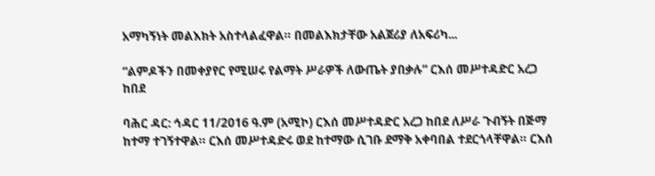አማካኝነት መልእክት አስተላልፈዋል። በመልእክታቸው አልጀሪያ ለአፍሪካ...

“ልምዶችን በመቀያየር የሚሠሩ የልማት ሥራዎች ለውጤት ያበቃሉ” ርእሰ መሥተዳድር አረጋ ከበደ

ባሕር ዳር: ኅዳር 11/2016 ዓ.ም (አሚኮ) ርእሰ መሥተዳድር አረጋ ከበደ ለሥራ ጉብኝት በጅማ ከተማ ተገኝተዋል። ርእሰ መሥተዳድሩ ወደ ከተማው ሲገቡ ደማቅ አቀባበል ተደርጎላቸዋል። ርእሰ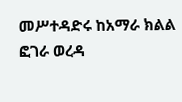መሥተዳድሩ ከአማራ ክልል ፎገራ ወረዳ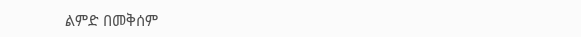ልምድ በመቅሰም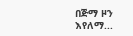በጅማ ዞን እየለማ...